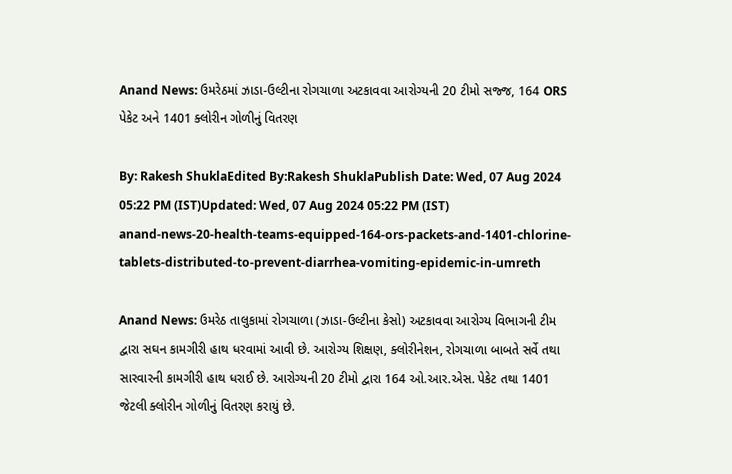Anand News: ઉમરેઠમાં ઝાડા-ઉલ્ટીના રોગચાળા અટકાવવા આરોગ્યની 20 ટીમો સજ્જ, 164 ORS પેકેટ અને 1401 ક્લોરીન ગોળીનું વિતરણ

By: Rakesh ShuklaEdited By:Rakesh ShuklaPublish Date: Wed, 07 Aug 2024 05:22 PM (IST)Updated: Wed, 07 Aug 2024 05:22 PM (IST)
anand-news-20-health-teams-equipped-164-ors-packets-and-1401-chlorine-tablets-distributed-to-prevent-diarrhea-vomiting-epidemic-in-umreth

Anand News: ઉમરેઠ તાલુકામાં રોગચાળા (ઝાડા-ઉલ્ટીના કેસો) અટકાવવા આરોગ્ય વિભાગની ટીમ દ્વારા સઘન કામગીરી હાથ ધરવામાં આવી છે. આરોગ્ય શિક્ષણ, ક્લોરીનેશન, રોગચાળા બાબતે સર્વે તથા સારવારની કામગીરી હાથ ધરાઈ છે. આરોગ્યની 20 ટીમો દ્વારા 164 ઓ.આર.એસ. પેકેટ તથા 1401 જેટલી ક્લોરીન ગોળીનું વિતરણ કરાયું છે.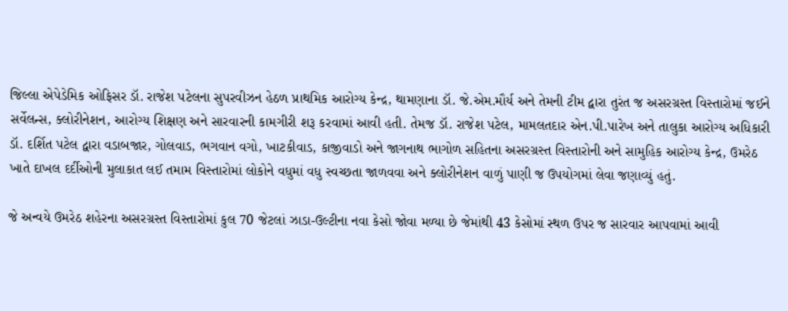જિલ્લા એપેડેમિક ઓફિસર ડૉ. રાજેશ પટેલના સુપરવીઝન હેઠળ પ્રાથમિક આરોગ્ય કેન્દ્ર, થામણાના ડૉ. જે.એમ.મૌર્ય અને તેમની ટીમ દ્વારા તુરંત જ અસરગ્રસ્ત વિસ્તારોમાં જઈને સર્વેલન્સ, ક્લોરીનેશન, આરોગ્ય શિક્ષણ અને સારવારની કામગીરી શરૂ કરવામાં આવી હતી. તેમજ ડૉ. રાજેશ પટેલ, મામલતદાર એન.પી.પારેખ અને તાલુકા આરોગ્ય અધિકારી ડૉ. દર્શિત પટેલ દ્વારા વડાબજાર, ગોલવાડ, ભગવાન વગો, ખાટકીવાડ, કાજીવાડો અને જાગનાથ ભાગોળ સહિતના અસરગ્રસ્ત વિસ્તારોની અને સામુહિક આરોગ્ય કેન્દ્ર, ઉમરેઠ ખાતે દાખલ દર્દીઓની મુલાકાત લઈ તમામ વિસ્તારોમાં લોકોને વધુમાં વધુ સ્વચ્છતા જાળવવા અને ક્લોરીનેશન વાળું પાણી જ ઉપયોગમાં લેવા જણાવ્યું હતું.

જે અન્વયે ઉમરેઠ શહેરના અસરગ્રસ્ત વિસ્તારોમાં કુલ 70 જેટલાં ઝાડા-ઉલ્ટીના નવા કેસો જોવા મળ્યા છે જેમાંથી 43 કેસોમાં સ્થળ ઉપર જ સારવાર આપવામાં આવી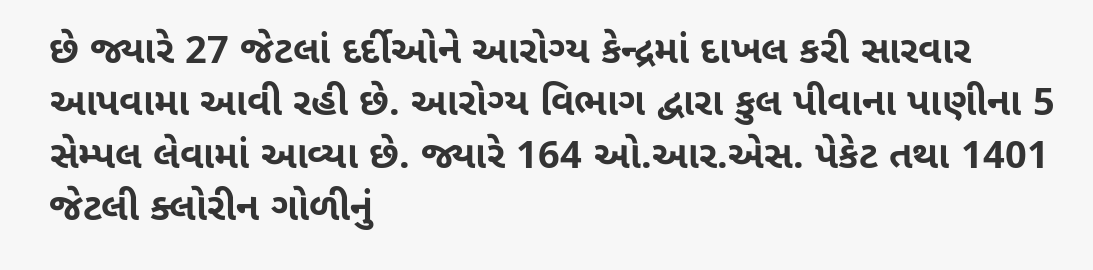છે જ્યારે 27 જેટલાં દર્દીઓને આરોગ્ય કેન્દ્રમાં દાખલ કરી સારવાર આપવામા આવી રહી છે. આરોગ્ય વિભાગ દ્વારા કુલ પીવાના પાણીના 5 સેમ્પલ લેવામાં આવ્યા છે. જ્યારે 164 ઓ.આર.એસ. પેકેટ તથા 1401 જેટલી ક્લોરીન ગોળીનું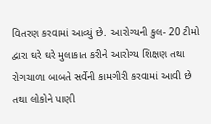વિતરણ કરવામાં આવ્યું છે. આરોગ્યની કુલ- 20 ટીમો દ્વારા ઘરે ઘરે મુલાકાત કરીને આરોગ્ય શિક્ષણ તથા રોગચાળા બાબતે સર્વેની કામગીરી કરવામાં આવી છે તથા લોકોને પાણી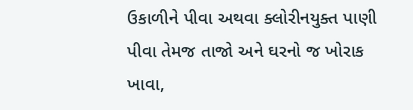ઉકાળીને પીવા અથવા ક્લોરીનયુક્ત પાણી પીવા તેમજ તાજો અને ઘરનો જ ખોરાક ખાવા,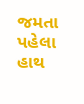જમતા પહેલા હાથ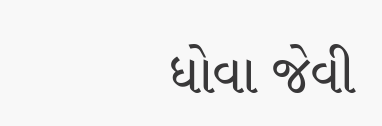ધોવા જેવી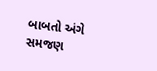બાબતો અંગે સમજણ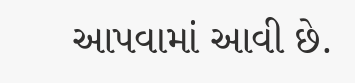આપવામાં આવી છે.